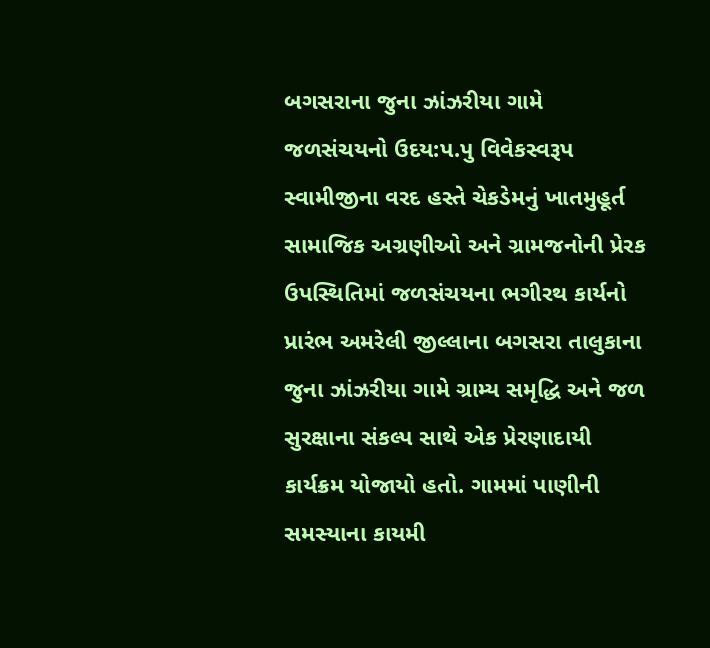બગસરાના જુના ઝાંઝરીયા ગામે જળસંચયનો ઉદય:પ.પુ વિવેકસ્વરૂપ સ્વામીજીના વરદ હસ્તે ચેકડેમનું ખાતમુહૂર્ત
સામાજિક અગ્રણીઓ અને ગ્રામજનોની પ્રેરક ઉપસ્થિતિમાં જળસંચયના ભગીરથ કાર્યનો પ્રારંભ અમરેલી જીલ્લાના બગસરા તાલુકાના જુના ઝાંઝરીયા ગામે ગ્રામ્ય સમૃદ્ધિ અને જળ સુરક્ષાના સંકલ્પ સાથે એક પ્રેરણાદાયી કાર્યક્રમ યોજાયો હતો. ગામમાં પાણીની સમસ્યાના કાયમી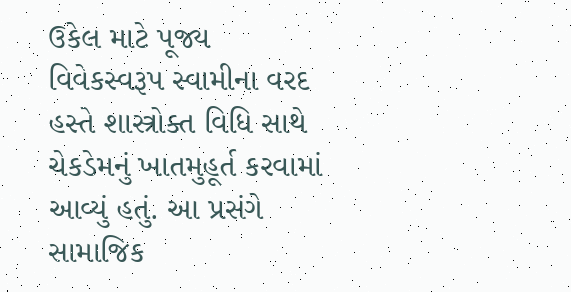ઉકેલ માટે પૂજ્ય વિવેકસ્વરૂપ સ્વામીના વરદ હસ્તે શાસ્ત્રોક્ત વિધિ સાથે ચેકડેમનું ખાતમુહૂર્ત કરવામાં આવ્યું હતું. આ પ્રસંગે સામાજિક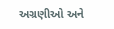અગ્રણીઓ અને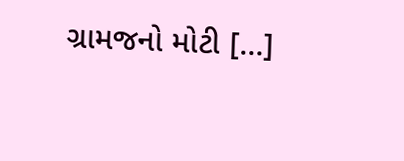ગ્રામજનો મોટી […]